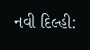નવી દિલ્હી: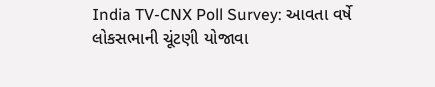India TV-CNX Poll Survey: આવતા વર્ષે લોકસભાની ચૂંટણી યોજાવા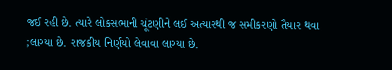જઈ રહી છે. ત્યારે લોકસભાની ચૂંટણીને લઈ અત્યારથી જ સમીકરણો તૈયાર થવા ;લાગ્યા છે. રાજકીય નિર્ણયો લેવાવા લાગ્યા છે.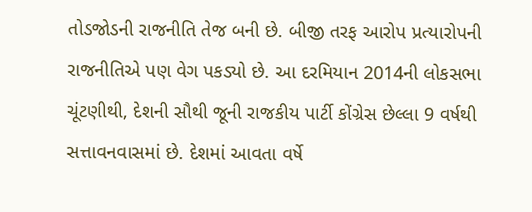તોડજોડની રાજનીતિ તેજ બની છે. બીજી તરફ આરોપ પ્રત્યારોપની રાજનીતિએ પણ વેગ પકડ્યો છે. આ દરમિયાન 2014ની લોકસભા ચૂંટણીથી, દેશની સૌથી જૂની રાજકીય પાર્ટી કોંગ્રેસ છેલ્લા 9 વર્ષથી સત્તાવનવાસમાં છે. દેશમાં આવતા વર્ષે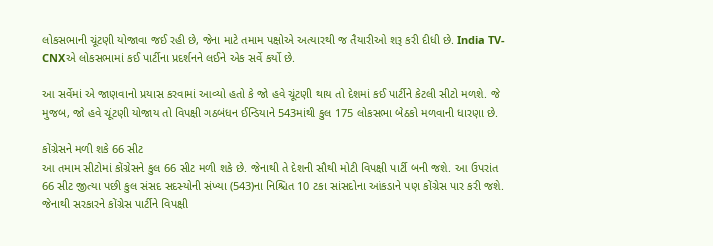લોકસભાની ચૂંટણી યોજાવા જઈ રહી છે, જેના માટે તમામ પક્ષોએ અત્યારથી જ તૈયારીઓ શરૂ કરી દીધી છે. India TV-CNXએ લોકસભામાં કઈ પાર્ટીના પ્રદર્શનને લઈને એક સર્વે કર્યો છે.

આ સર્વેમાં એ જાણવાનો પ્રયાસ કરવામાં આવ્યો હતો કે જો હવે ચૂંટણી થાય તો દેશમાં કઈ પાર્ટીને કેટલી સીટો મળશે. જે મુજબ, જો હવે ચૂંટણી યોજાય તો વિપક્ષી ગઠબંધન ઈન્ડિયાને 543માંથી કુલ 175 લોકસભા બેઠકો મળવાની ધારણા છે.

કોંગ્રેસને મળી શકે 66 સીટ
આ તમામ સીટોમાં કોંગ્રેસને કુલ 66 સીટ મળી શકે છે. જેનાથી તે દેશની સૌથી મોટી વિપક્ષી પાર્ટી બની જશે. આ ઉપરાંત 66 સીટ જીત્યા પછી કુલ સંસદ સદસ્યોની સંખ્યા (543)ના નિશ્ચિત 10 ટકા સાંસદોના આંકડાને પણ કોંગ્રેસ પાર કરી જશે. જેનાથી સરકારને કોંગ્રેસ પાર્ટીને વિપક્ષી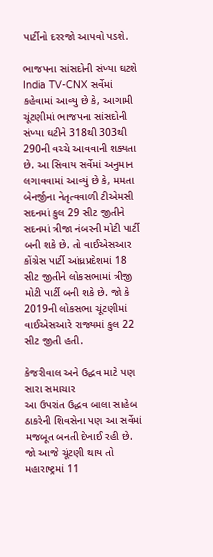પાર્ટીનો દરરજો આપવો પડશે.

ભાજપના સાંસદોની સંખ્યા ઘટશે
India TV-CNX સર્વેમાં કહેવામાં આવ્યુ છે કે, આગામી ચૂંટણીમાં ભાજપના સાંસદોની સંખ્યા ઘટીને 318થી 303થી 290ની વચ્ચે આવવાની શક્યતા છે. આ સિવાય સર્વેમાં અનુમાન લગાવવામાં આવ્યું છે કે, મમતા બેનર્જીના નેતૃત્વવાળી ટીએમસી સદનમાં કુલ 29 સીટ જીતીને સદનમાં ત્રીજા નંબરની મોટી પાર્ટી બની શકે છે. તો વાઈએસઆર કોંગ્રેસ પાર્ટી આંધ્રપ્રદેશમાં 18 સીટ જીતીને લોકસભામાં ત્રીજી મોટી પાર્ટી બની શકે છે. જો કે 2019ની લોકસભા ચૂંટણીમાં વાઈએસઆરે રાજ્યમાં કુલ 22 સીટ જીતી હતી.

કેજરીવાલ અને ઉદ્ધવ માટે પણ સારા સમાચાર
આ ઉપરાંત ઉદ્ધવ બાલા સાહેબ ઠાકરેની શિવસેના પણ આ સર્વેમાં મજબૂત બનતી દેખાઈ રહી છે. જો આજે ચૂંટણી થાય તો મહારાષ્ટ્રમાં 11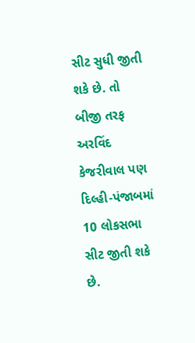સીટ સુધી જીતી શકે છે. તો બીજી તરફ અરવિંદ કેજરીવાલ પણ દિલ્હી-પંજાબમાં 10 લોકસભા સીટ જીતી શકે છે.